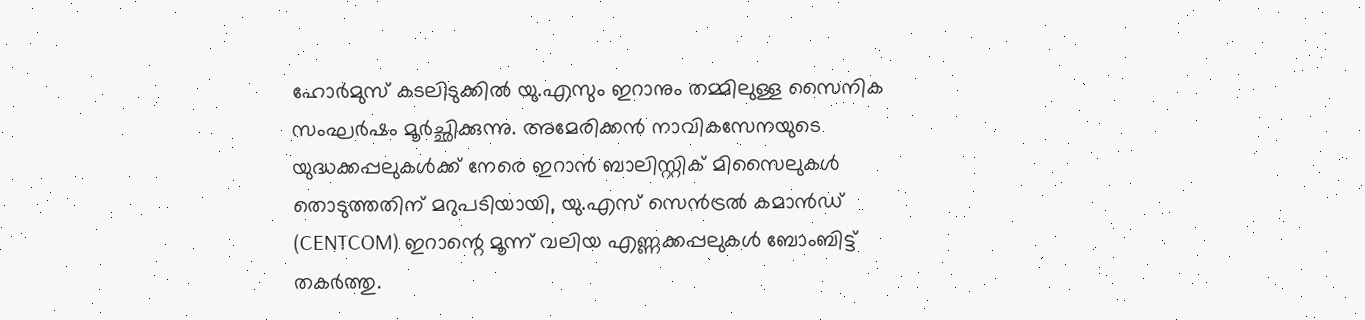ഹോർമുസ് കടലിടുക്കിൽ യു.എസും ഇറാനും തമ്മിലുള്ള സൈനിക സംഘർഷം മൂർച്ഛിക്കുന്നു. അമേരിക്കൻ നാവികസേനയുടെ യുദ്ധക്കപ്പലുകൾക്ക് നേരെ ഇറാൻ ബാലിസ്റ്റിക് മിസൈലുകൾ തൊടുത്തതിന് മറുപടിയായി, യു.എസ് സെൻട്രൽ കമാൻഡ് (CENTCOM) ഇറാന്റെ മൂന്ന് വലിയ എണ്ണക്കപ്പലുകൾ ബോംബിട്ട് തകർത്തു.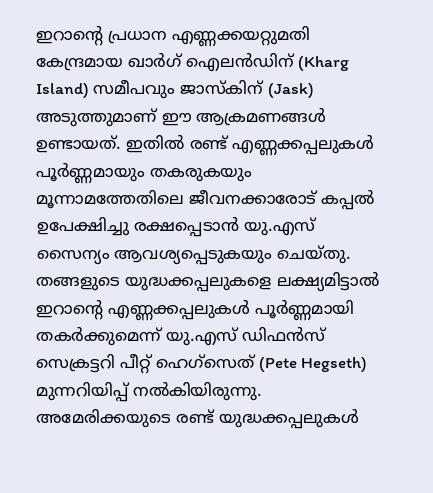ഇറാന്റെ പ്രധാന എണ്ണക്കയറ്റുമതി കേന്ദ്രമായ ഖാർഗ് ഐലൻഡിന് (Kharg Island) സമീപവും ജാസ്കിന് (Jask) അടുത്തുമാണ് ഈ ആക്രമണങ്ങൾ ഉണ്ടായത്. ഇതിൽ രണ്ട് എണ്ണക്കപ്പലുകൾ പൂർണ്ണമായും തകരുകയും മൂന്നാമത്തേതിലെ ജീവനക്കാരോട് കപ്പൽ ഉപേക്ഷിച്ചു രക്ഷപ്പെടാൻ യു.എസ് സൈന്യം ആവശ്യപ്പെടുകയും ചെയ്തു. തങ്ങളുടെ യുദ്ധക്കപ്പലുകളെ ലക്ഷ്യമിട്ടാൽ ഇറാന്റെ എണ്ണക്കപ്പലുകൾ പൂർണ്ണമായി തകർക്കുമെന്ന് യു.എസ് ഡിഫൻസ് സെക്രട്ടറി പീറ്റ് ഹെഗ്സെത് (Pete Hegseth) മുന്നറിയിപ്പ് നൽകിയിരുന്നു.
അമേരിക്കയുടെ രണ്ട് യുദ്ധക്കപ്പലുകൾ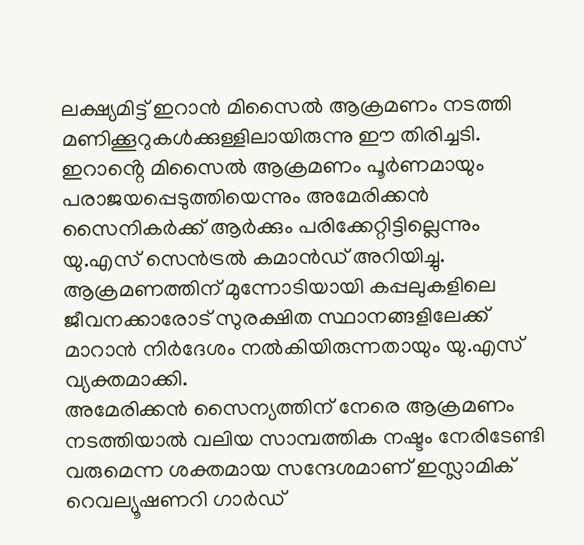ലക്ഷ്യമിട്ട് ഇറാൻ മിസൈൽ ആക്രമണം നടത്തി മണിക്കൂറുകൾക്കുള്ളിലായിരുന്നു ഈ തിരിച്ചടി. ഇറാൻ്റെ മിസൈൽ ആക്രമണം പൂർണമായും പരാജയപ്പെടുത്തിയെന്നും അമേരിക്കൻ സൈനികർക്ക് ആർക്കും പരിക്കേറ്റിട്ടില്ലെന്നും യു.എസ് സെൻട്രൽ കമാൻഡ് അറിയിച്ചു. ആക്രമണത്തിന് മുന്നോടിയായി കപ്പലുകളിലെ ജീവനക്കാരോട് സുരക്ഷിത സ്ഥാനങ്ങളിലേക്ക് മാറാൻ നിർദേശം നൽകിയിരുന്നതായും യു.എസ് വ്യക്തമാക്കി.
അമേരിക്കൻ സൈന്യത്തിന് നേരെ ആക്രമണം നടത്തിയാൽ വലിയ സാമ്പത്തിക നഷ്ടം നേരിടേണ്ടി വരുമെന്ന ശക്തമായ സന്ദേശമാണ് ഇസ്ലാമിക് റെവല്യൂഷണറി ഗാർഡ്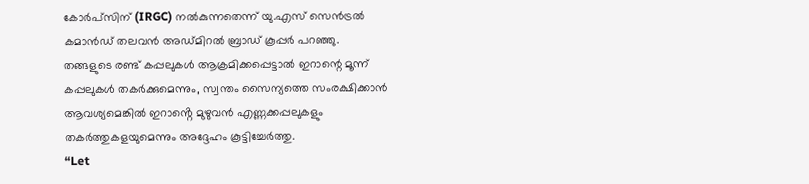കോർപ്സിന് (IRGC) നൽകുന്നതെന്ന് യു.എസ് സെൻട്രൽ കമാൻഡ് തലവൻ അഡ്മിറൽ ബ്രാഡ് കൂപ്പർ പറഞ്ഞു. തങ്ങളുടെ രണ്ട് കപ്പലുകൾ ആക്രമിക്കപ്പെട്ടാൽ ഇറാന്റെ മൂന്ന് കപ്പലുകൾ തകർക്കുമെന്നും, സ്വന്തം സൈന്യത്തെ സംരക്ഷിക്കാൻ ആവശ്യമെങ്കിൽ ഇറാൻ്റെ മുഴുവൻ എണ്ണക്കപ്പലുകളും തകർത്തുകളയുമെന്നും അദ്ദേഹം കൂട്ടിച്ചേർത്തു.
“Let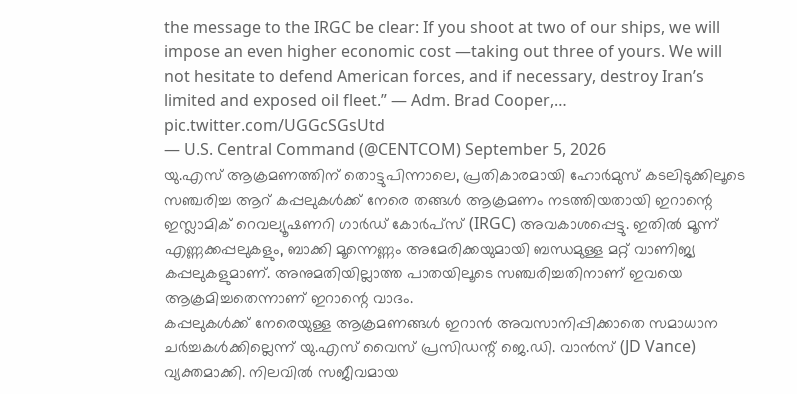the message to the IRGC be clear: If you shoot at two of our ships, we will impose an even higher economic cost —taking out three of yours. We will not hesitate to defend American forces, and if necessary, destroy Iran’s limited and exposed oil fleet.” — Adm. Brad Cooper,… pic.twitter.com/UGGcSGsUtd
— U.S. Central Command (@CENTCOM) September 5, 2026
യു.എസ് ആക്രമണത്തിന് തൊട്ടുപിന്നാലെ, പ്രതികാരമായി ഹോർമുസ് കടലിടുക്കിലൂടെ സഞ്ചരിച്ച ആറ് കപ്പലുകൾക്ക് നേരെ തങ്ങൾ ആക്രമണം നടത്തിയതായി ഇറാന്റെ ഇസ്ലാമിക് റെവല്യൂഷണറി ഗാർഡ് കോർപ്സ് (IRGC) അവകാശപ്പെട്ടു. ഇതിൽ മൂന്ന് എണ്ണക്കപ്പലുകളും, ബാക്കി മൂന്നെണ്ണം അമേരിക്കയുമായി ബന്ധമുള്ള മറ്റ് വാണിജ്യ കപ്പലുകളുമാണ്. അനുമതിയില്ലാത്ത പാതയിലൂടെ സഞ്ചരിച്ചതിനാണ് ഇവയെ ആക്രമിച്ചതെന്നാണ് ഇറാന്റെ വാദം.
കപ്പലുകൾക്ക് നേരെയുള്ള ആക്രമണങ്ങൾ ഇറാൻ അവസാനിപ്പിക്കാതെ സമാധാന ചർച്ചകൾക്കില്ലെന്ന് യു.എസ് വൈസ് പ്രസിഡന്റ് ജെ.ഡി. വാൻസ് (JD Vance) വ്യക്തമാക്കി. നിലവിൽ സജീവമായ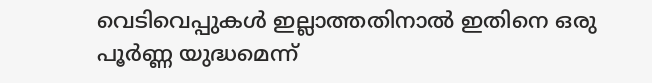വെടിവെപ്പുകൾ ഇല്ലാത്തതിനാൽ ഇതിനെ ഒരു പൂർണ്ണ യുദ്ധമെന്ന്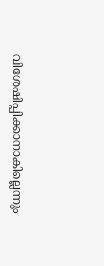വിശേഷിപ്പിക്കാനാകില്ലെന്നും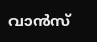വാൻസ്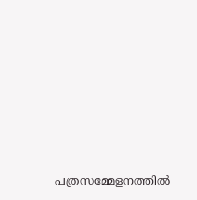പത്രസമ്മേളനത്തിൽ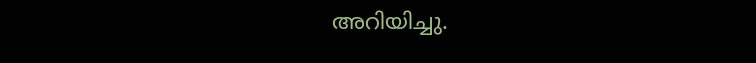അറിയിച്ചു.